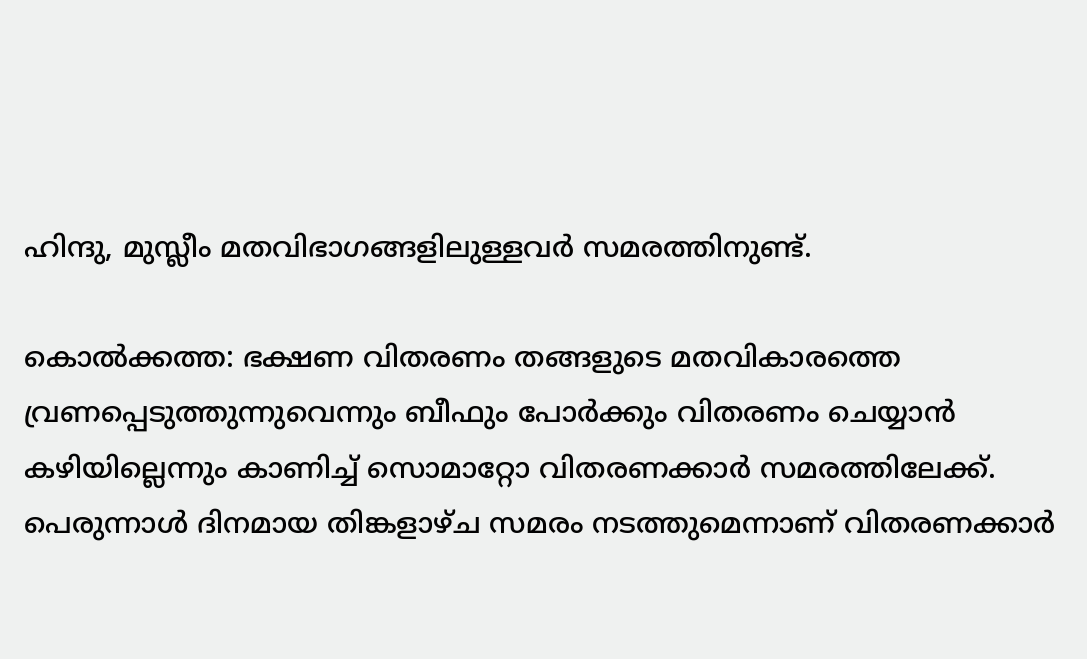ഹിന്ദു, മുസ്ലീം മതവിഭാഗങ്ങളിലുള്ളവര്‍ സമരത്തിനുണ്ട്.

കൊല്‍ക്കത്ത: ഭക്ഷണ വിതരണം തങ്ങളുടെ മതവികാരത്തെ വ്രണപ്പെടുത്തുന്നുവെന്നും ബീഫും പോര്‍ക്കും വിതരണം ചെയ്യാന്‍ കഴിയില്ലെന്നും കാണിച്ച് സൊമാറ്റോ വിതരണക്കാര്‍ സമരത്തിലേക്ക്. പെരുന്നാള്‍ ദിനമായ തിങ്കളാഴ്ച സമരം നടത്തുമെന്നാണ് വിതരണക്കാര്‍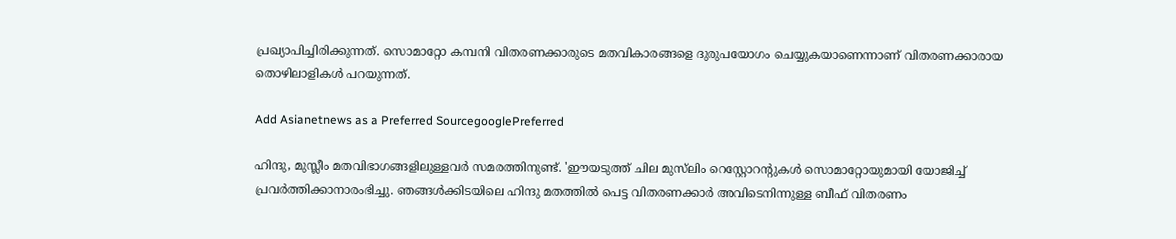പ്രഖ്യാപിച്ചിരിക്കുന്നത്. സൊമാറ്റോ കമ്പനി വിതരണക്കാരുടെ മതവികാരങ്ങളെ ദുരുപയോഗം ചെയ്യുകയാണെന്നാണ് വിതരണക്കാരായ തൊഴിലാളികള്‍ പറയുന്നത്.

Add Asianetnews as a Preferred SourcegooglePreferred

ഹിന്ദു, മുസ്ലീം മതവിഭാഗങ്ങളിലുള്ളവര്‍ സമരത്തിനുണ്ട്. 'ഈയടുത്ത് ചില മുസ്‍ലിം റെസ്റ്റോറന്‍റുകള്‍ സൊമാറ്റോയുമായി യോജിച്ച് പ്രവര്‍ത്തിക്കാനാരംഭിച്ചു. ഞങ്ങള്‍ക്കിടയിലെ ഹിന്ദു മതത്തില്‍ പെട്ട വിതരണക്കാര്‍ അവിടെനിന്നുള്ള ബീഫ് വിതരണം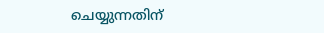ചെയ്യുന്നതിന്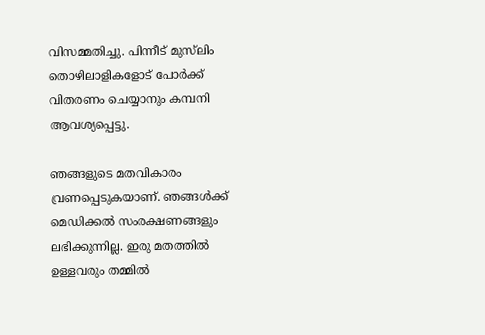വിസമ്മതിച്ചു. പിന്നീട് മുസ്‍ലിം തൊഴിലാളികളോട് പോര്‍ക്ക് വിതരണം ചെയ്യാനും കമ്പനി ആവശ്യപ്പെട്ടു.

ഞങ്ങളുടെ മതവികാരം വ്രണപ്പെടുകയാണ്. ഞങ്ങള്‍ക്ക് മെഡിക്കല്‍ സംരക്ഷണങ്ങളും ലഭിക്കുന്നില്ല. ഇരു മതത്തില്‍ ഉള്ളവരും തമ്മില്‍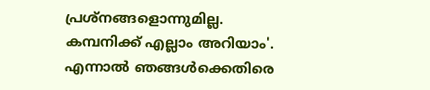പ്രശ്നങ്ങളൊന്നുമില്ല.
കമ്പനിക്ക് എല്ലാം അറിയാം'. എന്നാല്‍ ഞങ്ങള്‍ക്കെതിരെ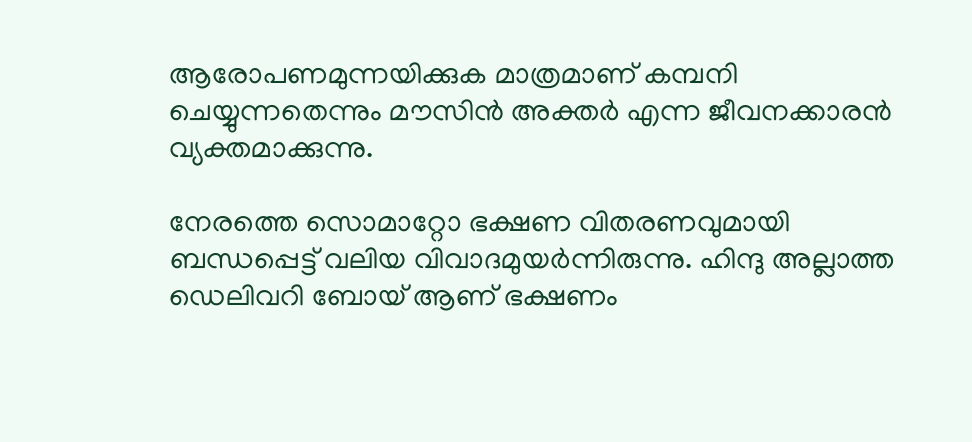ആരോപണമുന്നയിക്കുക മാത്രമാണ് കമ്പനി ചെയ്യുന്നതെന്നും മൗസിന്‍ അക്തര്‍ എന്ന ജീവനക്കാരന്‍ വ്യക്തമാക്കുന്നു.

നേരത്തെ സൊമാറ്റോ ഭക്ഷണ വിതരണവുമായി ബന്ധപ്പെട്ട് വലിയ വിവാദമുയര്‍ന്നിരുന്നു. ഹിന്ദു അല്ലാത്ത ഡെലിവറി ബോയ് ആണ് ഭക്ഷണം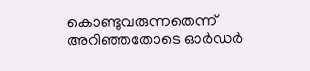കൊണ്ടുവരുന്നതെന്ന് അറിഞ്ഞതോടെ ഓര്‍ഡര്‍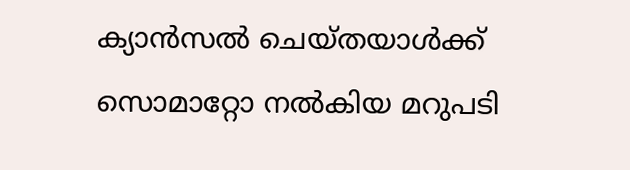ക്യാന്‍സല്‍ ചെയ്തയാള്‍ക്ക് സൊമാറ്റോ നല്‍കിയ മറുപടി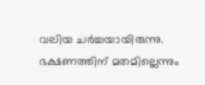വലിയ ചര്‍ച്ചയായിരുന്നു. ഭക്ഷണത്തിന് മതമില്ലെന്നും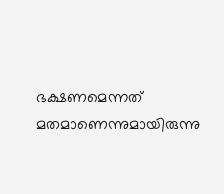ഭക്ഷണമെന്നത് മതമാണെന്നുമായിരുന്നു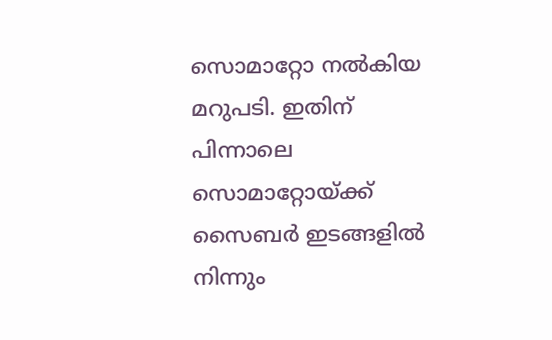സൊമാറ്റോ നല്‍കിയ മറുപടി. ഇതിന് പിന്നാലെ സൊമാറ്റോയ്ക്ക് സൈബര്‍ ഇടങ്ങളില്‍ നിന്നും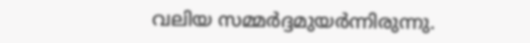വലിയ സമ്മര്‍ദ്ദമുയര്‍ന്നിരുന്നു.